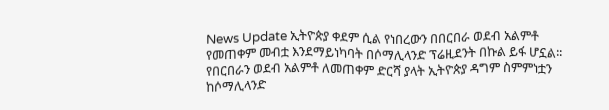News Update ኢትዮጵያ ቀደም ሲል የነበረውን በበርበራ ወደብ አልምቶ የመጠቀም መብቷ እንደማይነካባት በሶማሊላንድ ፕሬዚደንት በኩል ይፋ ሆኗል፡፡ የበርበራን ወደብ አልምቶ ለመጠቀም ድርሻ ያላት ኢትዮጵያ ዳግም ስምምነቷን ከሶማሊላንድ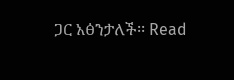ጋር አፅንታለች፡፡ Read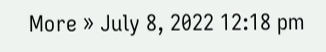More » July 8, 2022 12:18 pm